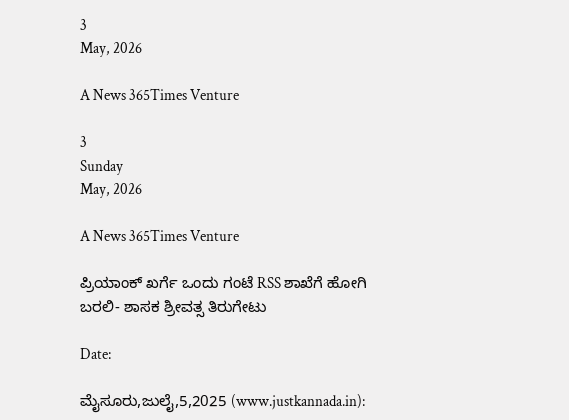3
May, 2026

A News 365Times Venture

3
Sunday
May, 2026

A News 365Times Venture

ಪ್ರಿಯಾಂಕ್ ಖರ್ಗೆ ಒಂದು ಗಂಟೆ RSS ಶಾಖೆಗೆ ಹೋಗಿ ಬರಲಿ- ಶಾಸಕ ಶ್ರೀವತ್ಸ ತಿರುಗೇಟು

Date:

ಮೈಸೂರು,ಜುಲೈ,5,2025 (www.justkannada.in):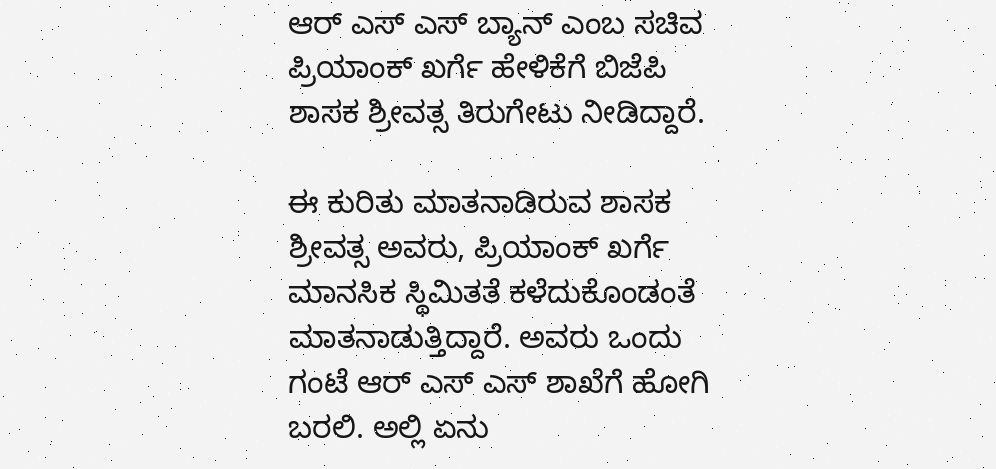ಆರ್ ಎಸ್ ಎಸ್ ಬ್ಯಾನ್ ಎಂಬ ಸಚಿವ ಪ್ರಿಯಾಂಕ್ ಖರ್ಗೆ ಹೇಳಿಕೆಗೆ ಬಿಜೆಪಿ ಶಾಸಕ ಶ್ರೀವತ್ಸ ತಿರುಗೇಟು ನೀಡಿದ್ದಾರೆ.

ಈ ಕುರಿತು ಮಾತನಾಡಿರುವ ಶಾಸಕ ಶ್ರೀವತ್ಸ ಅವರು, ಪ್ರಿಯಾಂಕ್ ಖರ್ಗೆ ಮಾನಸಿಕ ಸ್ಥಿಮಿತತೆ ಕಳೆದುಕೊಂಡಂತೆ ಮಾತನಾಡುತ್ತಿದ್ದಾರೆ. ಅವರು ಒಂದು ಗಂಟೆ ಆರ್ ಎಸ್ ಎಸ್ ಶಾಖೆಗೆ ಹೋಗಿ ಬರಲಿ. ಅಲ್ಲಿ ಏನು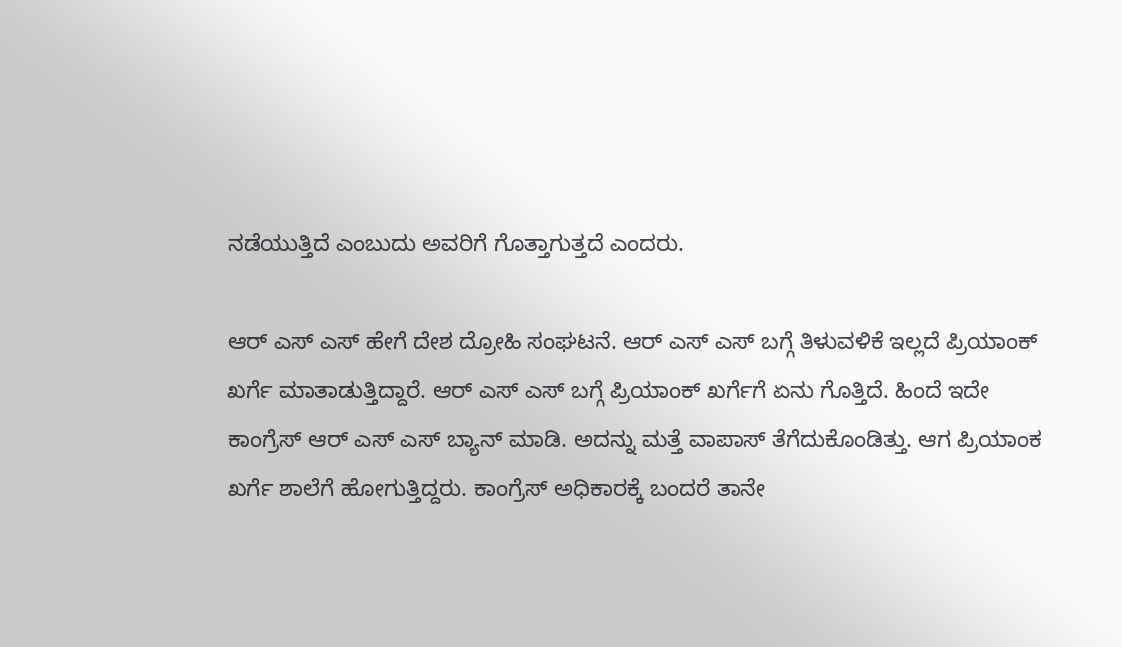ನಡೆಯುತ್ತಿದೆ ಎಂಬುದು ಅವರಿಗೆ ಗೊತ್ತಾಗುತ್ತದೆ ಎಂದರು.

ಆರ್ ಎಸ್ ಎಸ್ ಹೇಗೆ ದೇಶ ದ್ರೋಹಿ ಸಂಘಟನೆ. ಆರ್ ಎಸ್ ಎಸ್ ಬಗ್ಗೆ ತಿಳುವಳಿಕೆ ಇಲ್ಲದೆ ಪ್ರಿಯಾಂಕ್  ಖರ್ಗೆ ಮಾತಾಡುತ್ತಿದ್ದಾರೆ. ಆರ್ ಎಸ್ ಎಸ್ ಬಗ್ಗೆ ಪ್ರಿಯಾಂಕ್ ಖರ್ಗೆಗೆ ಏನು ಗೊತ್ತಿದೆ. ಹಿಂದೆ ಇದೇ ಕಾಂಗ್ರೆಸ್ ಆರ್ ಎಸ್ ಎಸ್ ಬ್ಯಾನ್ ಮಾಡಿ. ಅದನ್ನು ಮತ್ತೆ ವಾಪಾಸ್ ತೆಗೆದುಕೊಂಡಿತ್ತು. ಆಗ ಪ್ರಿಯಾಂಕ ಖರ್ಗೆ ಶಾಲೆಗೆ ಹೋಗುತ್ತಿದ್ದರು. ಕಾಂಗ್ರೆಸ್ ಅಧಿಕಾರಕ್ಕೆ ಬಂದರೆ ತಾನೇ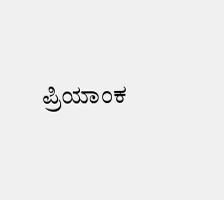ಪ್ರಿಯಾಂಕ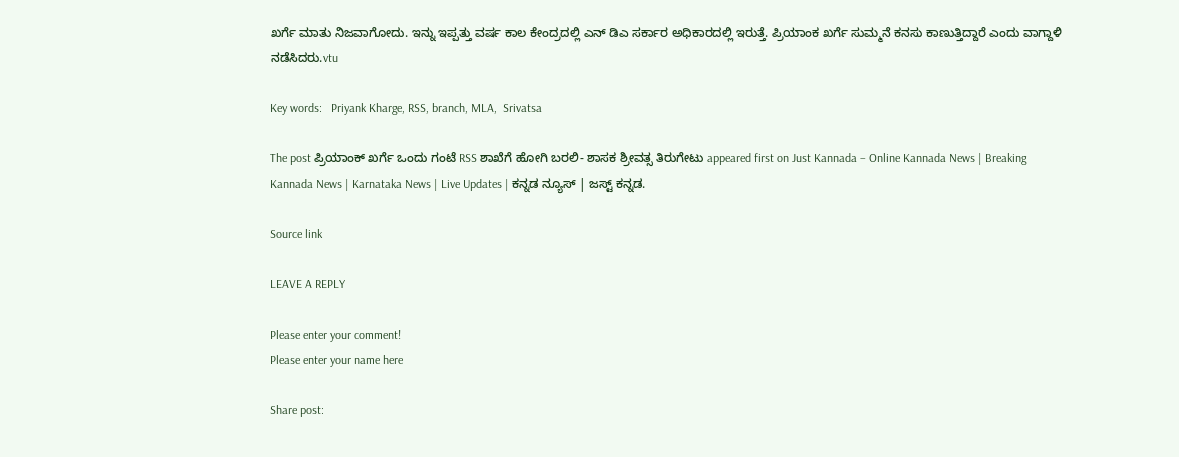ಖರ್ಗೆ ಮಾತು ನಿಜವಾಗೋದು. ಇನ್ನು ಇಪ್ಪತ್ತು ವರ್ಷ ಕಾಲ ಕೇಂದ್ರದಲ್ಲಿ ಎನ್ ಡಿಎ ಸರ್ಕಾರ ಅಧಿಕಾರದಲ್ಲಿ ಇರುತ್ತೆ. ಪ್ರಿಯಾಂಕ ಖರ್ಗೆ ಸುಮ್ಮನೆ ಕನಸು ಕಾಣುತ್ತಿದ್ದಾರೆ ಎಂದು ವಾಗ್ದಾಳಿ ನಡೆಸಿದರು.vtu

Key words:   Priyank Kharge, RSS, branch, MLA,  Srivatsa

The post ಪ್ರಿಯಾಂಕ್ ಖರ್ಗೆ ಒಂದು ಗಂಟೆ RSS ಶಾಖೆಗೆ ಹೋಗಿ ಬರಲಿ- ಶಾಸಕ ಶ್ರೀವತ್ಸ ತಿರುಗೇಟು appeared first on Just Kannada – Online Kannada News | Breaking Kannada News | Karnataka News | Live Updates | ಕನ್ನಡ ನ್ಯೂಸ್ | ಜಸ್ಟ್ ಕನ್ನಡ.

Source link

LEAVE A REPLY

Please enter your comment!
Please enter your name here

Share post: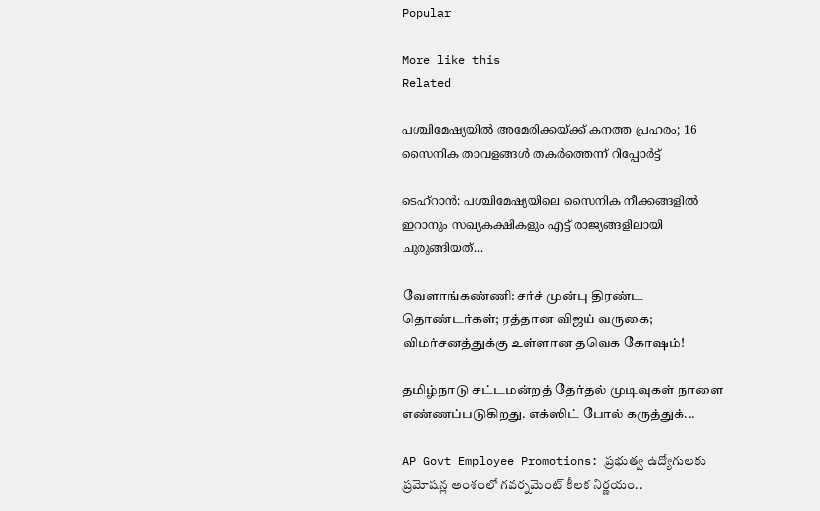Popular

More like this
Related

പശ്ചിമേഷ്യയിൽ അമേരിക്കയ്ക്ക് കനത്ത പ്രഹരം; 16 സൈനിക താവളങ്ങൾ തകർത്തെന്ന് റിപ്പോർട്ട്

ടെഹ്‌റാൻ: പശ്ചിമേഷ്യയിലെ സൈനിക നീക്കങ്ങളിൽ ഇറാനും സഖ്യകക്ഷികളും എട്ട് രാജ്യങ്ങളിലായി ചുരുങ്ങിയത്...

வேளாங்கண்ணி: சர்ச் முன்பு திரண்ட தொண்டர்கள்; ரத்தான விஜய் வருகை; விமர்சனத்துக்கு உள்ளான தவெக கோஷம்!

தமிழ்நாடு சட்டமன்றத் தேர்தல் முடிவுகள் நாளை எண்ணப்படுகிறது. எக்ஸிட் போல் கருத்துக்...

AP Govt Employee Promotions: ప్రభుత్వ ఉద్యోగులకు ప్రమోషన్ల అంశంలో గవర్నమెంట్ కీలక నిర్ణయం..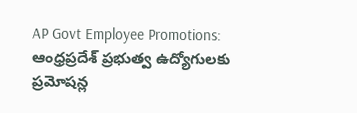AP Govt Employee Promotions: ఆంధ్రప్రదేశ్ ప్రభుత్వ ఉద్యోగులకు ప్రమోషన్ల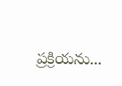ప్రక్రియను...